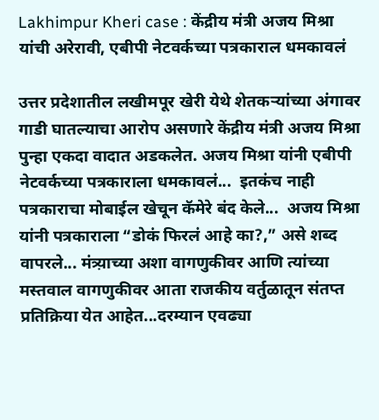Lakhimpur Kheri case : केंद्रीय मंत्री अजय मिश्रा यांची अरेरावी, एबीपी नेटवर्कच्या पत्रकाराल धमकावलं

उत्तर प्रदेशातील लखीमपूर खेरी येथे शेतकऱ्यांच्या अंगावर गाडी घातल्याचा आरोप असणारे केंद्रीय मंत्री अजय मिश्रा पुन्हा एकदा वादात अडकलेत. अजय मिश्रा यांनी एबीपी नेटवर्कच्या पत्रकाराला धमकावलं...  इतकंच नाही पत्रकाराचा मोबाईल खेचून कॅमेरे बंद केले...  अजय मिश्रा यांनी पत्रकाराला “डोकं फिरलं आहे का?,” असे शब्द वापरले... मंत्र्य़ाच्या अशा वागणुकीवर आणि त्यांच्या मस्तवाल वागणुकीवर आता राजकीय वर्तुळातून संतप्त प्रतिक्रिया येत आहेत...दरम्यान एवढ्या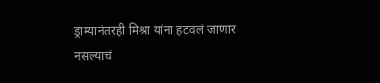ड्राम्यानंतरही मिश्रा यांना हटवलं जाणार नसल्याचं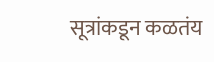सूत्रांकडून कळतंय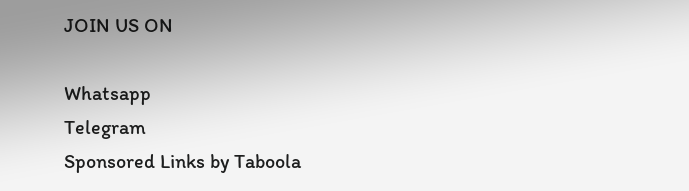JOIN US ON

Whatsapp
Telegram
Sponsored Links by Taboola